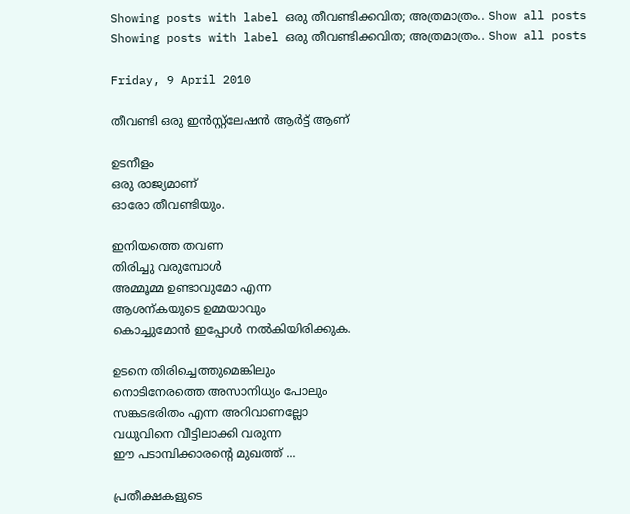Showing posts with label ഒരു തീവണ്ടിക്കവിത; അത്രമാത്രം.. Show all posts
Showing posts with label ഒരു തീവണ്ടിക്കവിത; അത്രമാത്രം.. Show all posts

Friday, 9 April 2010

തീവണ്ടി ഒരു ഇന്‍സ്റ്റ്‌ലേഷന്‍ ആര്‍ട്ട് ആണ്

ഉടനീളം
ഒരു രാജ്യമാണ്
ഓരോ തീവണ്ടിയും.

ഇനിയത്തെ തവണ
തിരിച്ചു വരുമ്പോള്‍
അമ്മൂമ്മ ഉണ്ടാവുമോ എന്ന
ആശന്കയുടെ ഉമ്മയാവും
കൊച്ചുമോന്‍ ഇപ്പോള്‍ നല്‍കിയിരിക്കുക.

ഉടനെ തിരിച്ചെത്തുമെങ്കിലും
നൊടിനേരത്തെ അസാനിധ്യം പോലും
സങ്കടഭരിതം എന്ന അറിവാണല്ലോ
വധുവിനെ വീട്ടിലാക്കി വരുന്ന
ഈ പടാമ്പിക്കാരന്റെ മുഖത്ത് ...

പ്രതീക്ഷകളുടെ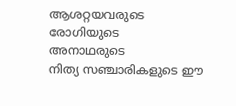ആശറ്റയവരുടെ
രോഗിയുടെ
അനാഥരുടെ
നിത്യ സഞ്ചാരികളുടെ ഈ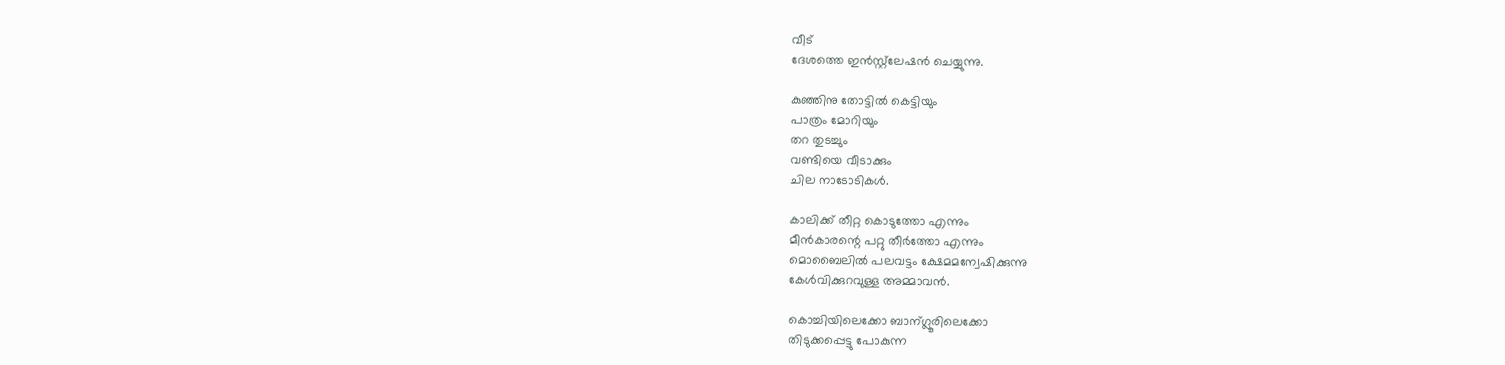വീട്
ദേശത്തെ ഇന്‍സ്റ്റ്‌ലേഷന്‍ ചെയ്യുന്നു.

കുഞ്ഞിനു തോട്ടില്‍ കെട്ടിയും
പാത്രം മോറിയും
തറ തുടച്ചും
വണ്ടിയെ വീടാക്കും
ചില നാടോടികള്‍.

കാലിക്ക് തീറ്റ കൊടുത്തോ എന്നും
മീന്‍കാരന്റെ പറ്റു തീര്‍ത്തോ എന്നും
മൊബൈലില്‍ പലവട്ടം ക്ഷേമമന്വേഷിക്കുന്നു
കേള്‍വിക്കുറവുള്ള അമ്മാവന്‍.

കൊച്ചിയിലെക്കോ ബാന്ഗ്ലൂരിലെക്കോ
തിടുക്കപ്പെട്ടു പോകുന്ന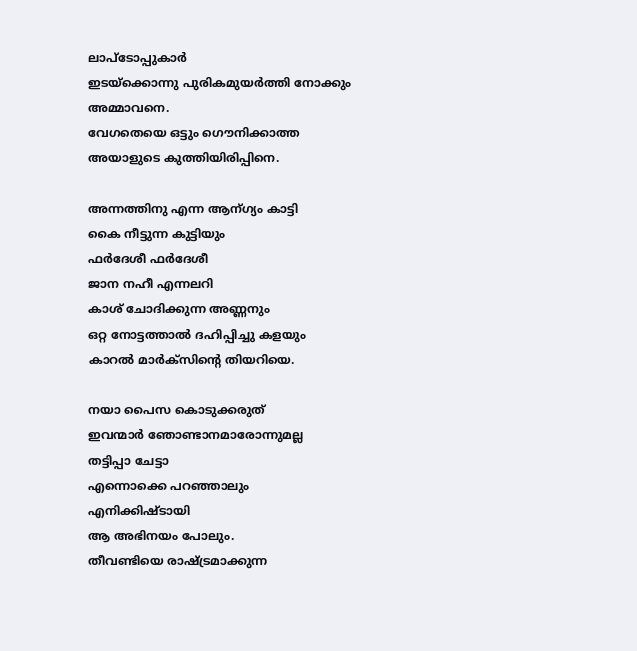ലാപ്ടോപ്പുകാര്‍
ഇടയ്ക്കൊന്നു പുരികമുയര്‍ത്തി നോക്കും
അമ്മാവനെ.
വേഗതെയെ ഒട്ടും ഗൌനിക്കാത്ത
അയാളുടെ കുത്തിയിരിപ്പിനെ.

അന്നത്തിനു എന്ന ആന്ഗ്യം കാട്ടി
കൈ നീട്ടുന്ന കുട്ടിയും
ഫര്‍ദേശീ ഫര്‍ദേശീ
ജാന നഹീ എന്നലറി
കാശ് ചോദിക്കുന്ന അണ്ണനും
ഒറ്റ നോട്ടത്താല്‍ ദഹിപ്പിച്ചു കളയും
കാറല്‍ മാര്‍ക്സിന്റെ തിയറിയെ.

നയാ പൈസ കൊടുക്കരുത്
ഇവന്മാര്‍ ഞോണ്ടാനമാരോന്നുമല്ല
തട്ടിപ്പാ ചേട്ടാ
എന്നൊക്കെ പറഞ്ഞാലും
എനിക്കിഷ്ടായി
ആ അഭിനയം പോലും.
തീവണ്ടിയെ രാഷ്ട്രമാക്കുന്ന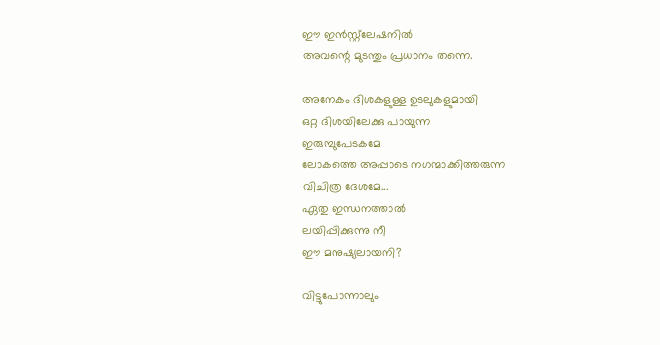ഈ ഇന്‍സ്റ്റ്‌ലേഷനില്‍
അവന്റെ മുടന്തും പ്രധാനം തന്നെ.

അനേകം ദിശകളുള്ള ഉടലുകളുമായി
ഒറ്റ ദിശയിലേക്കു പായുന്ന
ഇരുമ്പുപേടകമേ
ലോകത്തെ അപ്പാടെ നഗന്മാക്കിത്തരുന്ന
വിചിത്ര ദേശമേ...
ഏതു ഇന്ധനത്താല്‍
ലയിപ്പിക്കുന്നു നീ
ഈ മനുഷ്യലായനി?

വിട്ടുപോന്നാലും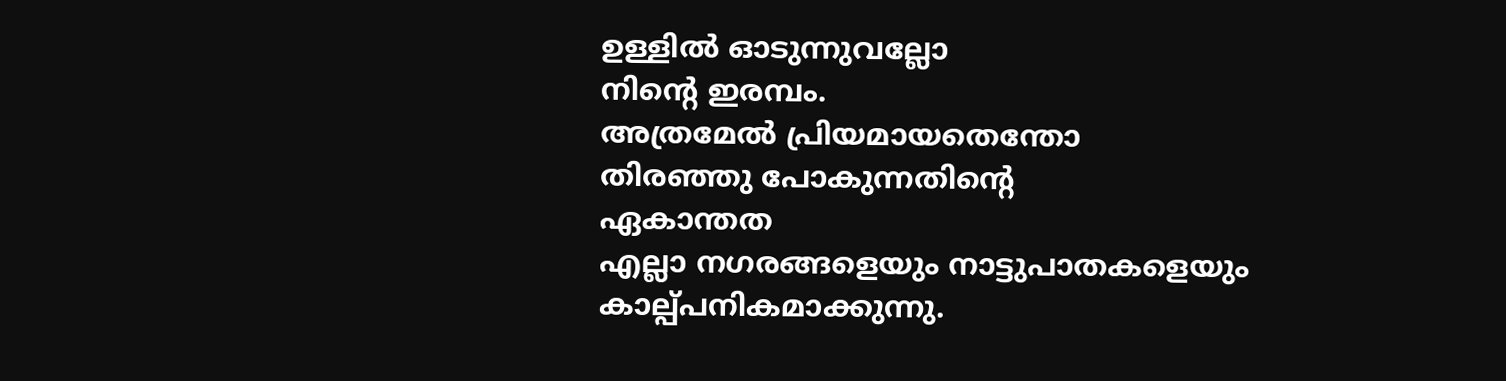ഉള്ളില്‍ ഓടുന്നുവല്ലോ
നിന്റെ ഇരമ്പം.
അത്രമേല്‍ പ്രിയമായതെന്തോ
തിരഞ്ഞു പോകുന്നതിന്റെ
ഏകാന്തത
എല്ലാ നഗരങ്ങളെയും നാട്ടുപാതകളെയും
കാല്പ്പനികമാക്കുന്നു.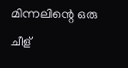മിന്നലിന്റെ ഒരു ചീള്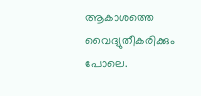ആകാശത്തെ വൈദ്യുതീകരിക്കും പോലെ.